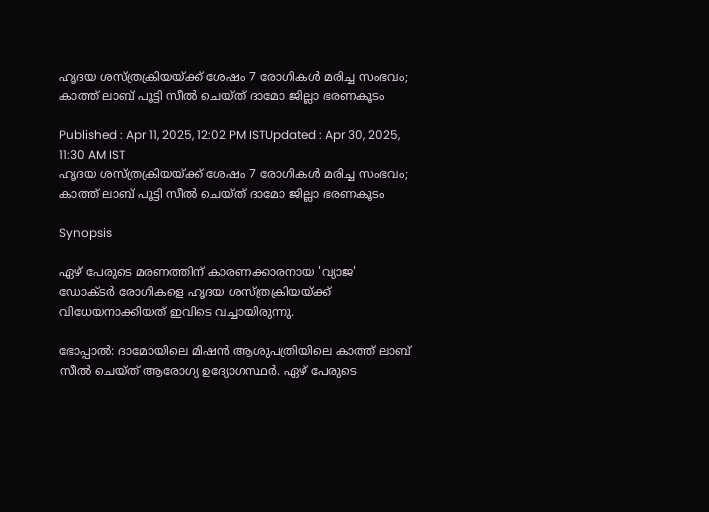ഹൃദയ ശസ്ത്രക്രിയയ്ക്ക് ശേഷം 7 രോഗികൾ മരിച്ച സംഭവം; കാത്ത് ലാബ് പൂട്ടി സീൽ ചെയ്ത് ദാമോ ജില്ലാ ഭരണകൂടം

Published : Apr 11, 2025, 12:02 PM ISTUpdated : Apr 30, 2025, 11:30 AM IST
ഹൃദയ ശസ്ത്രക്രിയയ്ക്ക് ശേഷം 7 രോഗികൾ മരിച്ച സംഭവം; കാത്ത് ലാബ് പൂട്ടി സീൽ ചെയ്ത് ദാമോ ജില്ലാ ഭരണകൂടം

Synopsis

ഏഴ് പേരുടെ മരണത്തിന് കാരണക്കാരനായ 'വ്യാജ' ഡോക്ടർ രോഗികളെ ഹൃദയ ശസ്ത്രക്രിയയ്ക്ക് വിധേയനാക്കിയത് ഇവിടെ വച്ചായിരുന്നു.

ഭോപ്പാൽ: ദാമോയിലെ മിഷൻ ആശുപത്രിയിലെ കാത്ത് ലാബ് സീൽ ചെയ്ത് ആരോഗ്യ ഉദ്യോഗസ്ഥർ. ഏഴ് പേരുടെ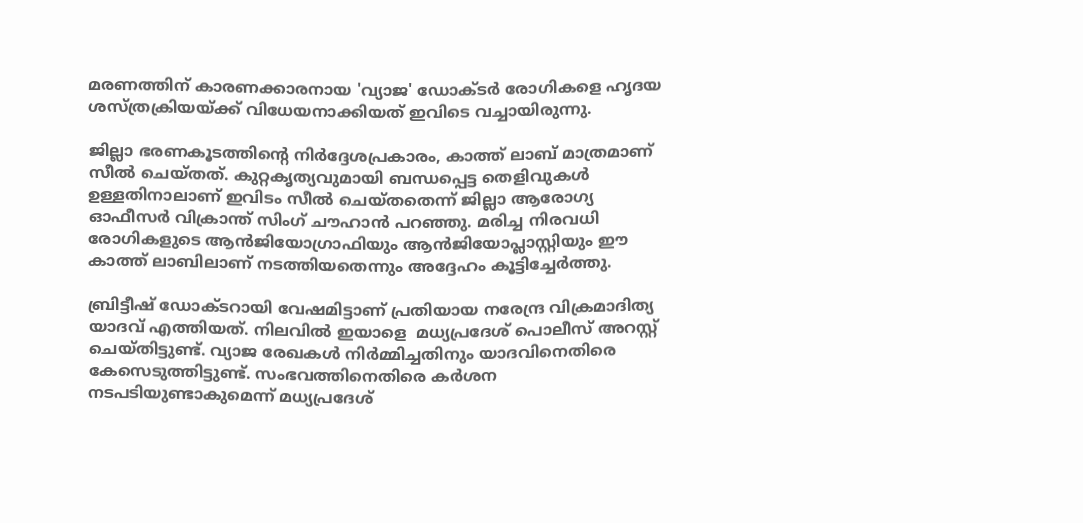മരണത്തിന് കാരണക്കാരനായ 'വ്യാജ' ഡോക്ടർ രോഗികളെ ഹൃദയ ശസ്ത്രക്രിയയ്ക്ക് വിധേയനാക്കിയത് ഇവിടെ വച്ചായിരുന്നു.

ജില്ലാ ഭരണകൂടത്തിന്റെ നിർദ്ദേശപ്രകാരം, കാത്ത് ലാബ് മാത്രമാണ് സീൽ ചെയ്തത്. കുറ്റകൃത്യവുമായി ബന്ധപ്പെട്ട തെളിവുകൾ ഉള്ളതിനാലാണ് ഇവിടം സീൽ ചെയ്തതെന്ന് ജില്ലാ ആരോഗ്യ ഓഫീസർ വിക്രാന്ത് സിംഗ് ചൗഹാൻ പറഞ്ഞു. മരിച്ച നിരവധി രോഗികളുടെ ആൻജിയോഗ്രാഫിയും ആൻജിയോപ്ലാസ്റ്റിയും ഈ കാത്ത് ലാബിലാണ് നടത്തിയതെന്നും അദ്ദേഹം കൂട്ടിച്ചേർത്തു.

ബ്രിട്ടീഷ് ഡോക്ടറായി വേഷമിട്ടാണ് പ്രതിയായ നരേന്ദ്ര വിക്രമാദിത്യ യാദവ് എത്തിയത്. നിലവിൽ ഇയാളെ  മധ്യപ്രദേശ് പൊലീസ് അറസ്റ്റ് ചെയ്തിട്ടുണ്ട്. വ്യാജ രേഖകൾ നിർമ്മിച്ചതിനും യാദവിനെതിരെ കേസെടുത്തിട്ടുണ്ട്. സംഭവത്തിനെതിരെ കർശന നടപടിയുണ്ടാകുമെന്ന് മധ്യപ്രദേശ്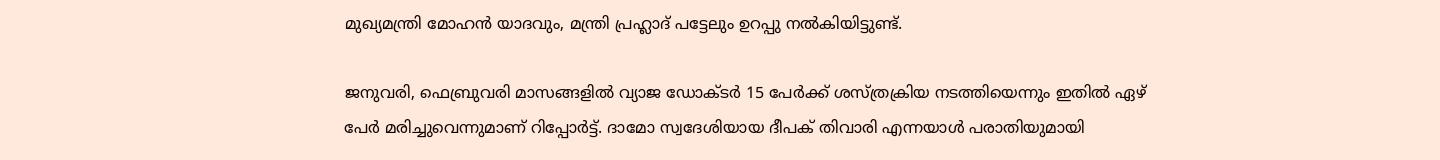മുഖ്യമന്ത്രി മോഹൻ യാദവും, മന്ത്രി പ്രഹ്ലാദ് പട്ടേലും ഉറപ്പു നൽകിയിട്ടുണ്ട്.

ജനുവരി, ഫെബ്രുവരി മാസങ്ങളിൽ വ്യാജ ഡോക്ടർ 15 പേർക്ക് ശസ്ത്രക്രിയ നടത്തിയെന്നും ഇതിൽ ഏഴ് പേർ മരിച്ചുവെന്നുമാണ് റിപ്പോർട്ട്. ദാമോ സ്വദേശിയായ ദീപക് തിവാരി എന്നയാൾ പരാതിയുമായി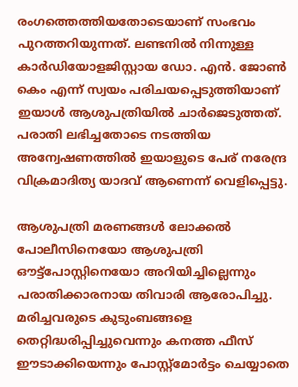രംഗത്തെത്തിയതോടെയാണ് സംഭവം പുറത്തറിയുന്നത്. ലണ്ടനിൽ നിന്നുള്ള കാർഡിയോളജിസ്റ്റായ ഡോ. എൻ. ജോൺ കെം എന്ന് സ്വയം പരിചയപ്പെടുത്തിയാണ് ഇയാൾ ആശുപത്രിയിൽ ചാർജെടുത്തത്. പരാതി ലഭിച്ചതോടെ നടത്തിയ അന്വേഷണത്തിൽ ഇയാളുടെ പേര് നരേന്ദ്ര വിക്രമാദിത്യ യാദവ് ആണെന്ന് വെളിപ്പെട്ടു.

ആശുപത്രി മരണങ്ങൾ ലോക്കൽ പോലീസിനെയോ ആശുപത്രി ഔട്ട്‌പോസ്റ്റിനെയോ അറിയിച്ചില്ലെന്നും പരാതിക്കാരനായ തിവാരി ആരോപിച്ചു. മരിച്ചവരുടെ കുടുംബങ്ങളെ തെറ്റിദ്ധരിപ്പിച്ചുവെന്നും കനത്ത ഫീസ് ഈടാക്കിയെന്നും പോസ്റ്റ്‌മോർട്ടം ചെയ്യാതെ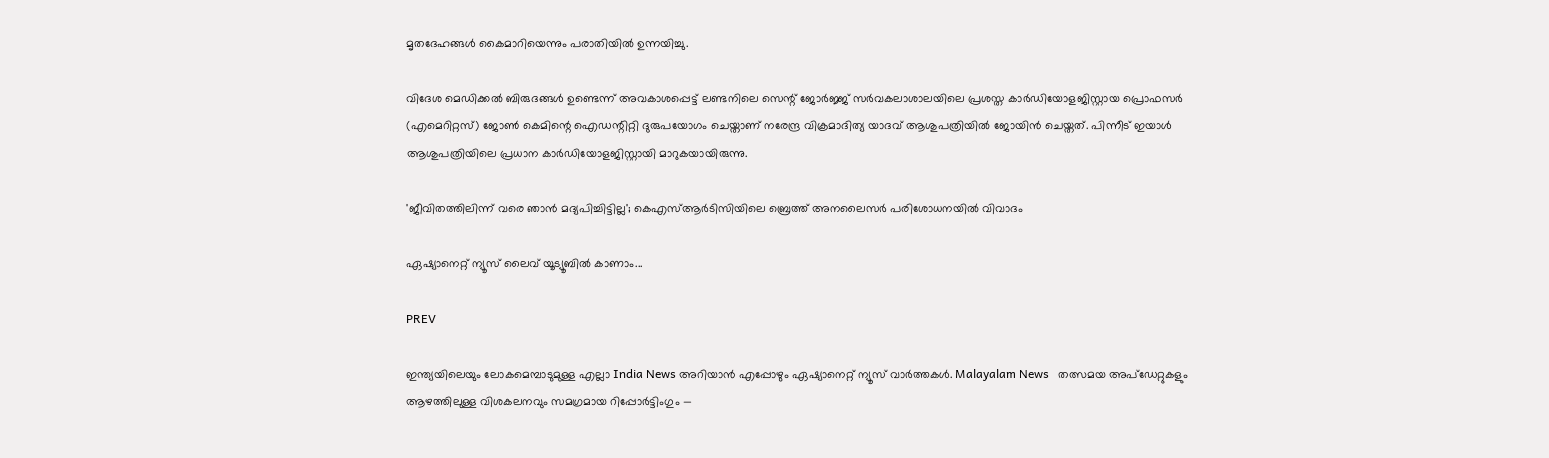മൃതദേഹങ്ങൾ കൈമാറിയെന്നും പരാതിയിൽ ഉന്നയിച്ചു.

വിദേശ മെഡിക്കൽ ബിരുദങ്ങൾ ഉണ്ടെന്ന് അവകാശപ്പെട്ട് ലണ്ടനിലെ സെന്റ് ജോർജ്ജ് സർവകലാശാലയിലെ പ്രശസ്ത കാർഡിയോളജിസ്റ്റായ പ്രൊഫസർ (എമെറിറ്റസ്) ജോൺ കെമിന്റെ ഐഡന്റിറ്റി ദുരുപയോഗം ചെയ്താണ് നരേന്ദ്ര വിക്രമാദിത്യ യാദവ് ആശുപത്രിയിൽ ജോയിൻ ചെയ്തത്. പിന്നീട് ഇയാൾ ആശുപത്രിയിലെ പ്രധാന കാർഡിയോളജിസ്റ്റായി മാറുകയായിരുന്നു.

'ജീവിതത്തിലിന്ന് വരെ ഞാൻ മദ്യപിച്ചിട്ടില്ല'; കെഎസ്ആർടിസിയിലെ ബ്രെത്ത് അനലൈസർ പരിശോധനയിൽ വിവാദം

ഏഷ്യാനെറ്റ് ന്യൂസ് ലൈവ് യൂട്യൂബിൽ കാണാം...

PREV

ഇന്ത്യയിലെയും ലോകമെമ്പാടുമുള്ള എല്ലാ India News അറിയാൻ എപ്പോഴും ഏഷ്യാനെറ്റ് ന്യൂസ് വാർത്തകൾ. Malayalam News   തത്സമയ അപ്‌ഡേറ്റുകളും ആഴത്തിലുള്ള വിശകലനവും സമഗ്രമായ റിപ്പോർട്ടിംഗും —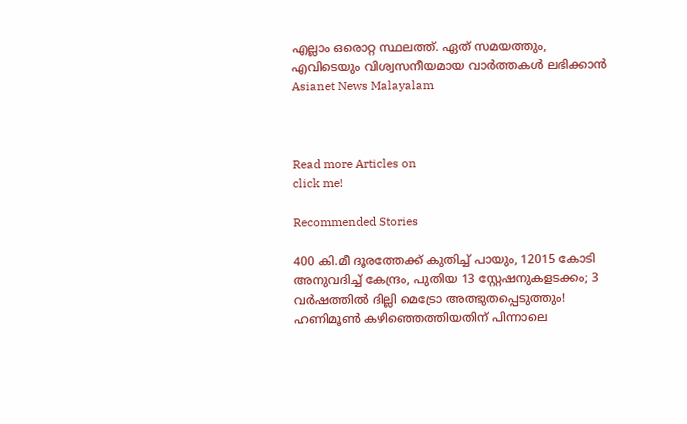എല്ലാം ഒരൊറ്റ സ്ഥലത്ത്. ഏത് സമയത്തും, എവിടെയും വിശ്വസനീയമായ വാർത്തകൾ ലഭിക്കാൻ Asianet News Malayalam



Read more Articles on
click me!

Recommended Stories

400 കി.മീ ദൂരത്തേക്ക് കുതിച്ച് പായും, 12015 കോടി അനുവദിച്ച് കേന്ദ്രം, പുതിയ 13 സ്റ്റേഷനുകളടക്കം; 3 വർഷത്തിൽ ദില്ലി മെട്രോ അത്ഭുതപ്പെടുത്തും!
ഹണിമൂൺ കഴിഞ്ഞെത്തിയതിന് പിന്നാലെ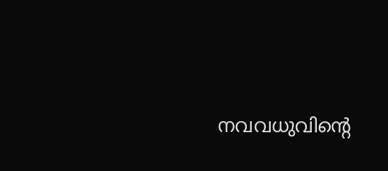നവവധുവിന്റെ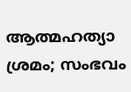ആത്മഹത്യാ ശ്രമം; സംഭവം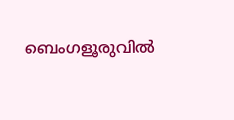ബെംഗളൂരുവിൽ